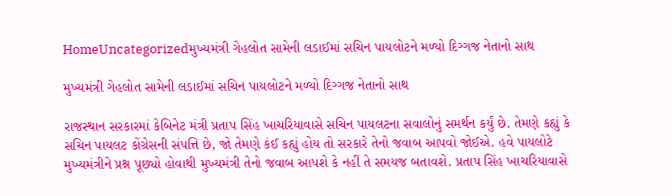HomeUncategorizedમુખ્યમંત્રી ગેહલોત સામેની લડાઈમાં સચિન પાયલોટને મળ્યો દિગ્ગજ નેતાનો સાથ

મુખ્યમંત્રી ગેહલોત સામેની લડાઈમાં સચિન પાયલોટને મળ્યો દિગ્ગજ નેતાનો સાથ

રાજસ્થાન સરકારમાં કેબિનેટ મંત્રી પ્રતાપ સિંહ ખાચરિયાવાસે સચિન પાયલટના સવાલોનું સમર્થન કર્યું છે. તેમણે કહ્યું કે સચિન પાયલટ કોંગ્રેસની સંપત્તિ છે, જો તેમણે કંઈ કહ્યું હોય તો સરકારે તેનો જવાબ આપવો જોઈએ. હવે પાયલોટે મુખ્યમંત્રીને પ્રશ્ન પૂછ્યો હોવાથી મુખ્યમંત્રી તેનો જવાબ આપશે કે નહીં તે સમયજ બતાવશે. પ્રતાપ સિંહ ખાચરિયાવાસે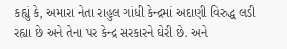કહ્યું કે, અમારા નેતા રાહુલ ગાંધી કેન્દ્રમાં અદાણી વિરુદ્ધ લડી રહ્યા છે અને તેના પર કેન્દ્ર સરકારને ઘેરી છે. અને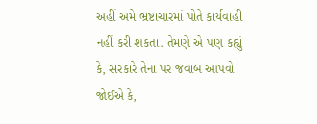અહીં અમે ભ્રષ્ટાચારમાં પોતે કાર્યવાહી નહીં કરી શકતા. તેમણે એ પણ કહ્યું કે, સરકારે તેના પર જવાબ આપવો જોઈએ કે,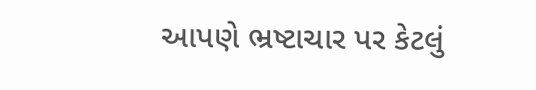આપણે ભ્રષ્ટાચાર પર કેટલું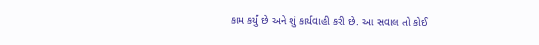કામ કર્યું છે અને શું કાર્યવાહી કરી છે. આ સવાલ તો કોઈ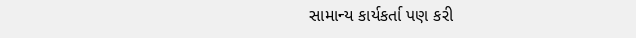સામાન્ય કાર્યકર્તા પણ કરી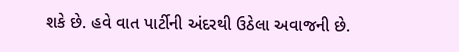શકે છે. હવે વાત પાર્ટીની અંદરથી ઉઠેલા અવાજની છે.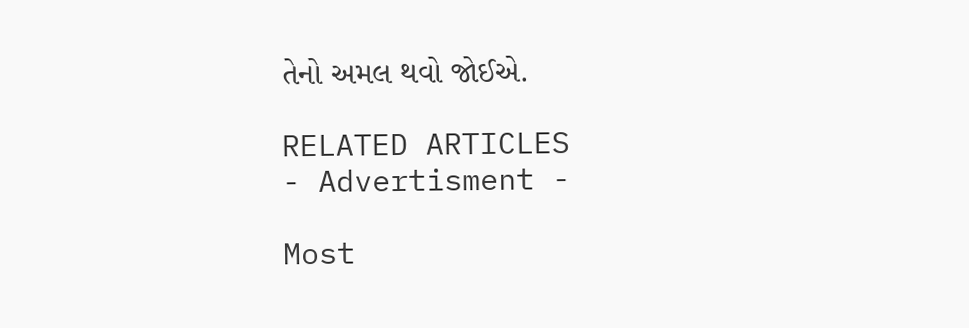તેનો અમલ થવો જોઈએ.

RELATED ARTICLES
- Advertisment -

Most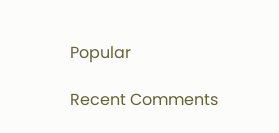Popular

Recent Comments